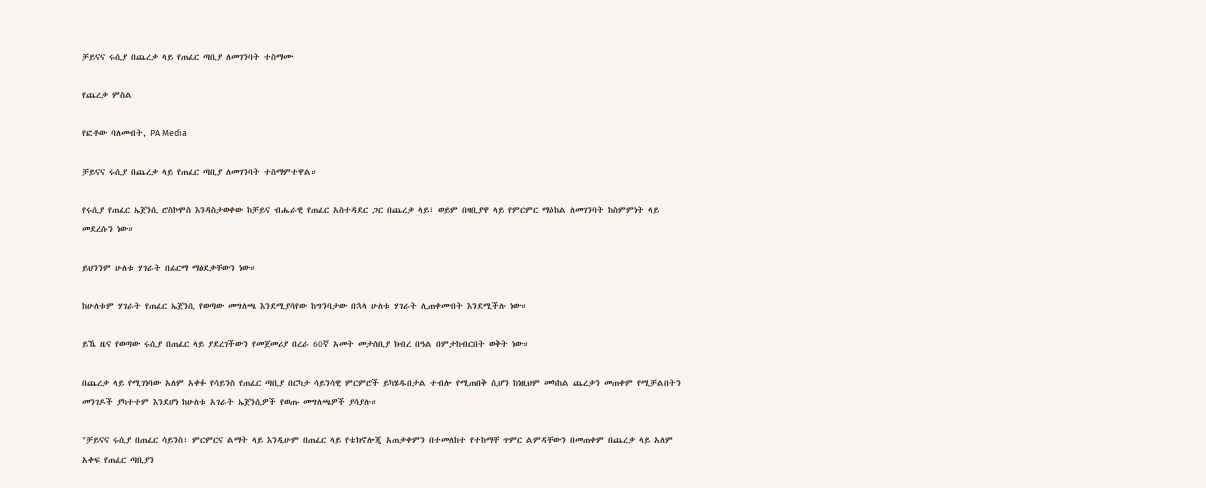ቻይናና ሩሲያ በጨረቃ ላይ የጠፈር ጣቢያ ለመገንባት ተስማሙ

የጨረቃ ምስል

የፎቶው ባለመብት, PA Media

ቻይናና ሩሲያ በጨረቃ ላይ የጠፈር ጣቢያ ለመገንባት ተስማምተዋል።

የሩሲያ የጠፈር ኤጀንሲ ሮስኮሞስ እንዳስታወቀው ከቻይና ብሔራዊ የጠፈር አስተዳደር ጋር በጨረቃ ላይ፣ ወይም በዛቢያዋ ላይ የምርምር ማዕከል ለመገንባት ከስምምነት ላይ መደረሱን ነው።

ይህንንም ሁለቱ ሃገራት በፊርማ ማፅደቃቸውን ነው።

ከሁለቱም ሃገራት የጠፈር ኤጀንሲ የወጣው መግለጫ እንደሚያሳየው ከግንባታው በኋላ ሁለቱ ሃገራት ሊጠቀሙበት እንደሚችሉ ነው።

ይኼ ዜና የወጣው ሩሲያ በጠፈር ላይ ያደረገችውን የመጀመሪያ በረራ 60ኛ አመት መታሰቢያ ክብረ በዓል በምታከብርበት ወቅት ነው።

በጨረቃ ላይ የሚገነባው አለም አቀፉ የሳይንስ የጠፈር ጣቢያ በርካታ ሳይንሳዊ ምርምሮች ይካሄዱበታል ተብሎ የሚጠበቅ ሲሆን ከነዚህም መካከል ጨረቃን መጠቀም የሚቻልበትን መንገዶች ያካተተም እንደሆነ ከሁለቱ አገራት ኤጀንሲዎች የወጡ መግለጫዎች ያሳያሉ።

"ቻይናና ሩሲያ በጠፈር ሳይንስ፣ ምርምርና ልማት ላይ እንዲሁም በጠፈር ላይ የቴክኖሎጂ አጠቃቀምን በተመለከተ የተከማቸ ጥምር ልምዳቸውን በመጠቀም በጨረቃ ላይ አለም አቀፍ የጠፈር ጣቢያን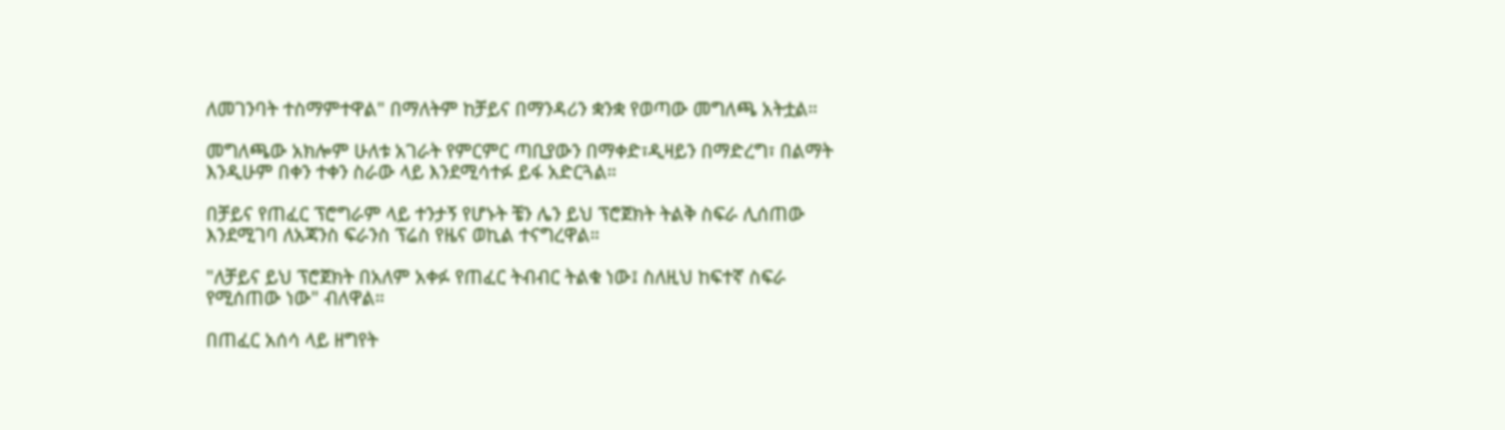ለመገንባት ተስማምተዋል" በማለትም ከቻይና በማንዳሪን ቋንቋ የወጣው መግለጫ አትቷል።

መግለጫው አክሎም ሁለቱ አገራት የምርምር ጣቢያውን በማቀድ፣ዲዛይን በማድረግ፣ በልማት እንዲሁም በቀን ተቀን ስራው ላይ እንደሚሳተፉ ይፋ አድርጓል።

በቻይና የጠፈር ፕሮግራም ላይ ተንታኝ የሆኑት ቼን ሌን ይህ ፕሮጀክት ትልቅ ስፍራ ሊሰጠው እንደሚገባ ለአጃንስ ፍራንስ ፕሬስ የዜና ወኪል ተናግረዋል።

"ለቻይና ይህ ፕሮጀክት በአለም አቀፉ የጠፈር ትብብር ትልቁ ነው፤ ስለዚህ ከፍተኛ ስፍራ የሚሰጠው ነው" ብለዋል።

በጠፈር አሰሳ ላይ ዘግየት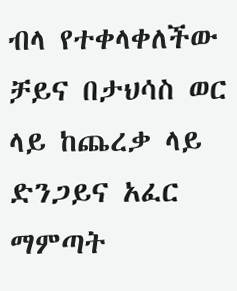ብላ የተቀላቀለችው ቻይና በታህሳስ ወር ላይ ከጨረቃ ላይ ድንጋይና አፈር ማምጣት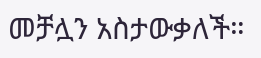መቻሏን አስታውቃለች።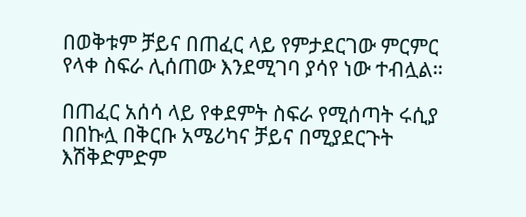በወቅቱም ቻይና በጠፈር ላይ የምታደርገው ምርምር የላቀ ስፍራ ሊሰጠው እንደሚገባ ያሳየ ነው ተብሏል።

በጠፈር አሰሳ ላይ የቀደምት ስፍራ የሚሰጣት ሩሲያ በበኩሏ በቅርቡ አሜሪካና ቻይና በሚያደርጉት እሽቅድምድም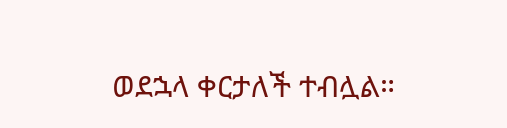ወደኋላ ቀርታለች ተብሏል።